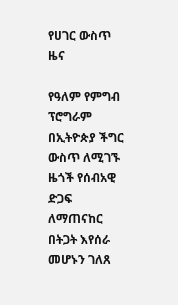የሀገር ውስጥ ዜና

የዓለም የምግብ ፕሮግራም በኢትዮጵያ ችግር ውስጥ ለሚገኙ ዜጎች የሰብአዊ ድጋፍ ለማጠናከር በትጋት እየሰራ መሆኑን ገለጸ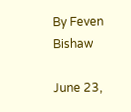By Feven Bishaw

June 23,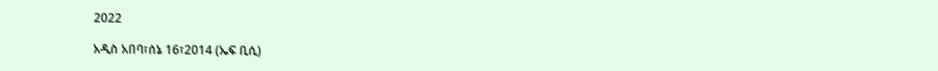2022

አዲስ አበባ፣ሰኔ 16፣2014 (ኤፍ ቢሲ)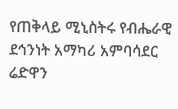የጠቅላይ ሚኒስትሩ የብሔራዊ ደኅንነት አማካሪ አምባሳደር ሬድዋን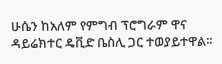ሁሴን ከአለም የምግብ ፕሮግራም ዋና ዳይሬክተር ዴቪድ ቤስሊ ጋር ተወያይተዋል፡፡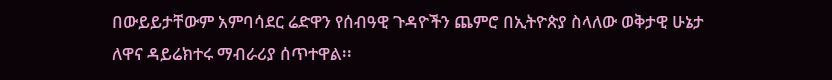በውይይታቸውም አምባሳደር ሬድዋን የሰብዓዊ ጉዳዮችን ጨምሮ በኢትዮጵያ ስላለው ወቅታዊ ሁኔታ ለዋና ዳይሬክተሩ ማብራሪያ ሰጥተዋል፡፡